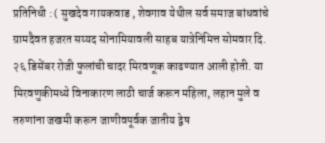प्रतिनिधी : ( सुखदेव गायकवाड , शेवगाव येथील सर्व समाज बांधवांचे ग्रामदैवत हजरत सय्यद सोनामियावली साहब यात्रेनिमित्त सोमवार दि. २६ डिसेंबर रोजी फुलांची चादर मिरवणूक काढण्यात आली होती. या मिरवणुकीमध्ये विनाकारण लाठी चार्ज करून महिला, लहान मुले व तरुणांना जखमी करून जाणीवपूर्वक जातीय द्वेष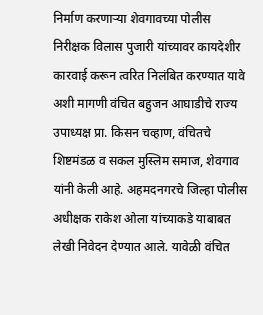निर्माण करणाऱ्या शेवगावच्या पोलीस निरीक्षक विलास पुजारी यांच्यावर कायदेशीर कारवाई करून त्वरित निलंबित करण्यात यावे अशी मागणी वंचित बहुजन आघाडीचे राज्य उपाध्यक्ष प्रा. किसन चव्हाण, वंचितचे शिष्टमंडळ व सकल मुस्लिम समाज, शेवगाव यांनी केली आहे. अहमदनगरचे जिल्हा पोलीस अधीक्षक राकेश ओला यांच्याकडे याबाबत लेखी निवेदन देण्यात आले. यावेळी वंचित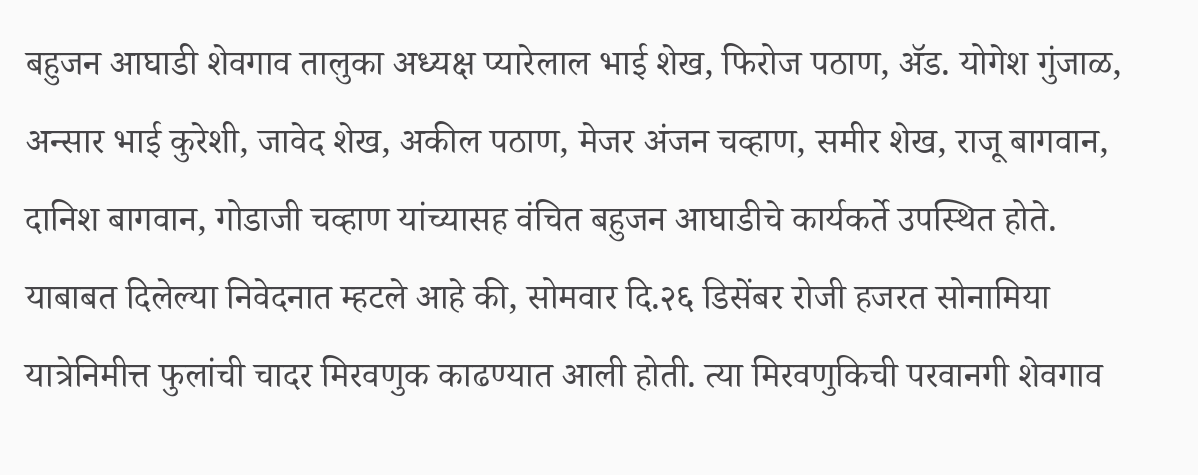बहुजन आघाडी शेवगाव तालुका अध्यक्ष प्यारेलाल भाई शेख, फिरोज पठाण, ॲड. योगेश गुंजाळ, अन्सार भाई कुरेशी, जावेद शेख, अकील पठाण, मेजर अंजन चव्हाण, समीर शेख, राजू बागवान, दानिश बागवान, गोडाजी चव्हाण यांच्यासह वंचित बहुजन आघाडीचे कार्यकर्ते उपस्थित होते. याबाबत दिलेल्या निवेदनात म्हटले आहे की, सोमवार दि.२६ डिसेंबर रोजी हजरत सोनामिया यात्रेनिमीत्त फुलांची चादर मिरवणुक काढण्यात आली होती. त्या मिरवणुकिची परवानगी शेवगाव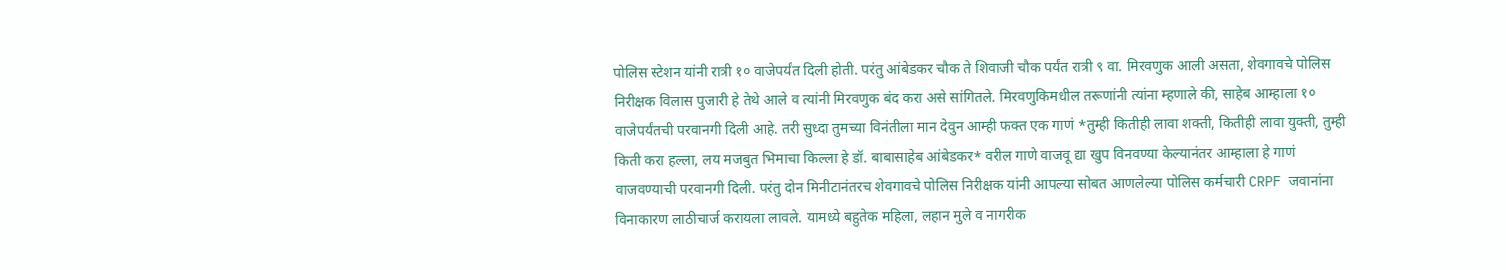पोलिस स्टेशन यांनी रात्री १० वाजेपर्यंत दिली होती. परंतु आंबेडकर चौक ते शिवाजी चौक पर्यंत रात्री ९ वा. मिरवणुक आली असता, शेवगावचे पोलिस निरीक्षक विलास पुजारी हे तेथे आले व त्यांनी मिरवणुक बंद करा असे सांगितले. मिरवणुकिमधील तरूणांनी त्यांना म्हणाले की, साहेब आम्हाला १० वाजेपर्यंतची परवानगी दिली आहे. तरी सुध्दा तुमच्या विनंतीला मान देवुन आम्ही फक्त एक गाणं *तुम्ही कितीही लावा शक्ती, कितीही लावा युक्ती, तुम्ही किती करा हल्ला, लय मजबुत भिमाचा किल्ला हे डॉ. बाबासाहेब आंबेडकर* वरील गाणे वाजवू द्या खुप विनवण्या केल्यानंतर आम्हाला हे गाणं वाजवण्याची परवानगी दिली. परंतु दोन मिनीटानंतरच शेवगावचे पोलिस निरीक्षक यांनी आपल्या सोबत आणलेल्या पोलिस कर्मचारी CRPF जवानांना विनाकारण लाठीचार्ज करायला लावले. यामध्ये बहुतेक महिला, लहान मुले व नागरीक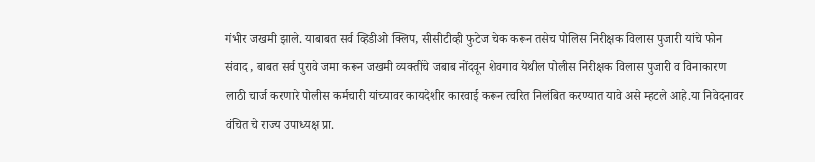गंभीर जखमी झाले. याबाबत सर्व व्हिडीओ क्लिप, सीसीटीव्ही फुटेज चेक करून तसेच पोलिस निरीक्षक विलास पुजारी यांचे फोन संवाद , बाबत सर्व पुरावे जमा करून जखमी व्यक्तींचे जबाब नोंदवून शेवगाव येथील पोलीस निरीक्षक विलास पुजारी व विनाकारण लाठी चार्ज करणारे पोलीस कर्मचारी यांच्यावर कायदेशीर कारवाई करून त्वरित निलंबित करण्यात यावे असे म्हटले आहे.या निवेदनावर वंचित चे राज्य उपाध्यक्ष प्रा.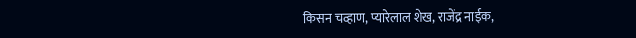किसन चव्हाण, प्यारेलाल शेख, राजेंद्र नाईक,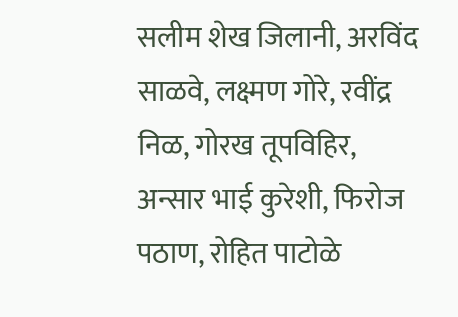सलीम शेख जिलानी, अरविंद साळवे, लक्ष्मण गोरे, रवींद्र निळ, गोरख तूपविहिर, अन्सार भाई कुरेशी, फिरोज पठाण, रोहित पाटोळे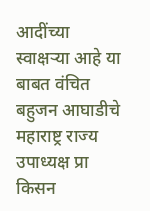आदींच्या स्वाक्षऱ्या आहे या बाबत वंचित बहुजन आघाडीचे महाराष्ट्र राज्य उपाध्यक्ष प्रा किसन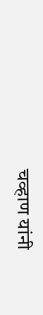चव्हाण यांनी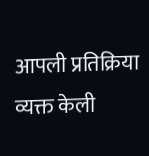आपली प्रतिक्रिया व्यक्त केली